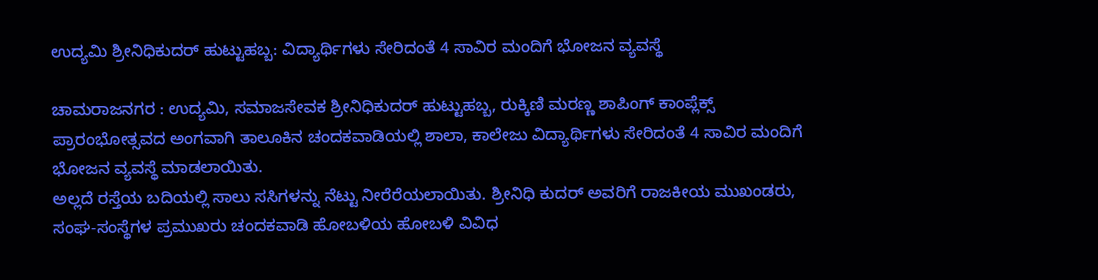ಉದ್ಯಮಿ ಶ್ರೀನಿಧಿಕುದರ್ ಹುಟ್ಟುಹಬ್ಬ: ವಿದ್ಯಾರ್ಥಿಗಳು ಸೇರಿದಂತೆ 4 ಸಾವಿರ ಮಂದಿಗೆ ಭೋಜನ ವ್ಯವಸ್ಥೆ

ಚಾಮರಾಜನಗರ : ಉದ್ಯಮಿ, ಸಮಾಜಸೇವಕ ಶ್ರೀನಿಧಿಕುದರ್‌ ಹುಟ್ಟುಹಬ್ಬ, ರುಕ್ಕಿಣಿ ಮರಣ್ಣ ಶಾಪಿಂಗ್ ಕಾಂಪ್ಲೆಕ್ಸ್ ಪ್ರಾರಂಭೋತ್ಸವದ ಅಂಗವಾಗಿ ತಾಲೂಕಿನ ಚಂದಕವಾಡಿಯಲ್ಲಿ ಶಾಲಾ, ಕಾಲೇಜು ವಿದ್ಯಾರ್ಥಿಗಳು ಸೇರಿದಂತೆ 4 ಸಾವಿರ ಮಂದಿಗೆ ಭೋಜನ ವ್ಯವಸ್ಥೆ ಮಾಡಲಾಯಿತು.
ಅಲ್ಲದೆ ರಸ್ತೆಯ ಬದಿಯಲ್ಲಿ ಸಾಲು ಸಸಿಗಳನ್ನು ನೆಟ್ಟು ನೀರೆರೆಯಲಾಯಿತು. ಶ್ರೀನಿಧಿ ಕುದರ್ ಅವರಿಗೆ ರಾಜಕೀಯ ಮುಖಂಡರು, ಸಂಘ-ಸಂಸ್ಥೆಗಳ ಪ್ರಮುಖರು ಚಂದಕವಾಡಿ ಹೋಬಳಿಯ ಹೋಬಳಿ ವಿವಿಧ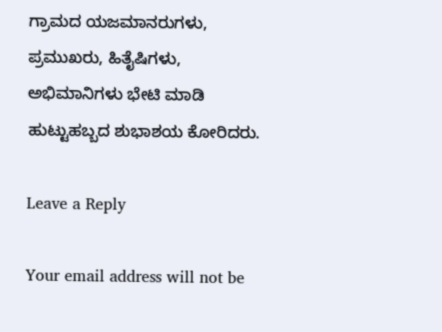ಗ್ರಾಮದ ಯಜಮಾನರುಗಳು,
ಪ್ರಮುಖರು, ಹಿತೈಷಿಗಳು, ಅಭಿಮಾನಿಗಳು ಭೇಟಿ ಮಾಡಿ ಹುಟ್ಟುಹಬ್ಬದ ಶುಭಾಶಯ ಕೋರಿದರು.

Leave a Reply

Your email address will not be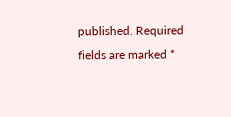published. Required fields are marked *